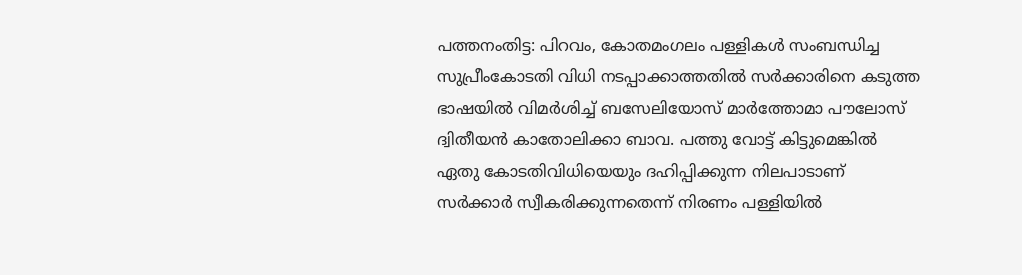പത്തനംതിട്ട: പിറവം, കോതമംഗലം പള്ളികൾ സംബന്ധിച്ച സുപ്രീംകോടതി വിധി നടപ്പാക്കാത്തതിൽ സർക്കാരിനെ കടുത്ത ഭാഷയിൽ വിമർശിച്ച് ബസേലിയോസ് മാർത്തോമാ പൗലോസ് ദ്വിതീയൻ കാതോലിക്കാ ബാവ. പത്തു വോട്ട് കിട്ടുമെങ്കിൽ ഏതു കോടതിവിധിയെയും ദഹിപ്പിക്കുന്ന നിലപാടാണ് സർക്കാർ സ്വീകരിക്കുന്നതെന്ന് നിരണം പള്ളിയിൽ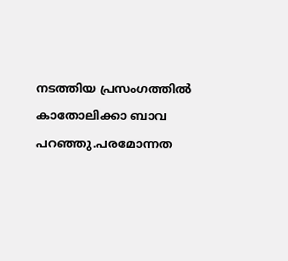നടത്തിയ പ്രസംഗത്തിൽ കാതോലിക്കാ ബാവ പറഞ്ഞു.പരമോന്നത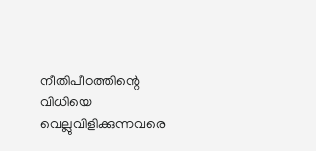നീതിപീഠത്തിന്റെ വിധിയെ വെല്ലുവിളിക്കുന്നവരെ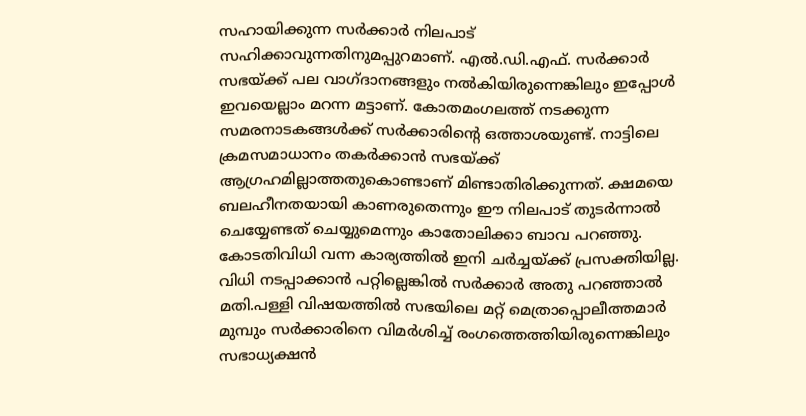സഹായിക്കുന്ന സർക്കാർ നിലപാട് സഹിക്കാവുന്നതിനുമപ്പുറമാണ്. എൽ.ഡി.എഫ്. സർക്കാർ സഭയ്ക്ക് പല വാഗ്ദാനങ്ങളും നൽകിയിരുന്നെങ്കിലും ഇപ്പോൾ ഇവയെല്ലാം മറന്ന മട്ടാണ്. കോതമംഗലത്ത് നടക്കുന്ന സമരനാടകങ്ങൾക്ക് സർക്കാരിന്റെ ഒത്താശയുണ്ട്. നാട്ടിലെ ക്രമസമാധാനം തകർക്കാൻ സഭയ്ക്ക് ആഗ്രഹമില്ലാത്തതുകൊണ്ടാണ് മിണ്ടാതിരിക്കുന്നത്. ക്ഷമയെ ബലഹീനതയായി കാണരുതെന്നും ഈ നിലപാട് തുടർന്നാൽ ചെയ്യേണ്ടത് ചെയ്യുമെന്നും കാതോലിക്കാ ബാവ പറഞ്ഞു. കോടതിവിധി വന്ന കാര്യത്തിൽ ഇനി ചർച്ചയ്ക്ക് പ്രസക്തിയില്ല. വിധി നടപ്പാക്കാൻ പറ്റില്ലെങ്കിൽ സർക്കാർ അതു പറഞ്ഞാൽ മതി.പള്ളി വിഷയത്തിൽ സഭയിലെ മറ്റ് മെത്രാപ്പൊലീത്തമാർ മുമ്പും സർക്കാരിനെ വിമർശിച്ച് രംഗത്തെത്തിയിരുന്നെങ്കിലും സഭാധ്യക്ഷൻ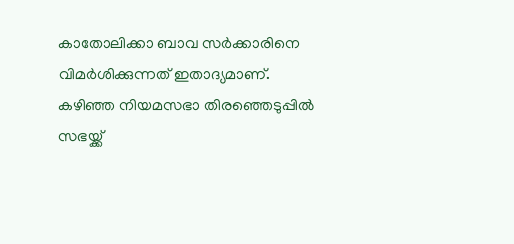കാതോലിക്കാ ബാവ സർക്കാരിനെ വിമർശിക്കുന്നത് ഇതാദ്യമാണ്. കഴിഞ്ഞ നിയമസഭാ തിരഞ്ഞെടുപ്പിൽ സഭയ്ക്ക്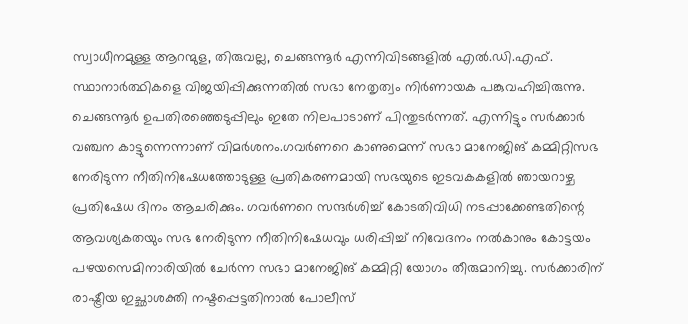സ്വാധീനമുള്ള ആറന്മുള, തിരുവല്ല, ചെങ്ങന്നൂർ എന്നിവിടങ്ങളിൽ എൽ.ഡി.എഫ്. സ്ഥാനാർത്ഥികളെ വിജയിപ്പിക്കുന്നതിൽ സഭാ നേതൃത്വം നിർണായക പങ്കുവഹിച്ചിരുന്നു. ചെങ്ങന്നൂർ ഉപതിരഞ്ഞെടുപ്പിലും ഇതേ നിലപാടാണ് പിന്തുടർന്നത്. എന്നിട്ടും സർക്കാർ വഞ്ചന കാട്ടുന്നെന്നാണ് വിമർശനം.ഗവർണറെ കാണുമെന്ന് സഭാ മാനേജിങ് കമ്മിറ്റിസഭ നേരിടുന്ന നീതിനിഷേധത്തോടുള്ള പ്രതികരണമായി സഭയുടെ ഇടവകകളിൽ ഞായറാഴ്ച പ്രതിഷേധ ദിനം ആചരിക്കും. ഗവർണറെ സന്ദർശിച്ച് കോടതിവിധി നടപ്പാക്കേണ്ടതിന്റെ ആവശ്യകതയും സഭ നേരിടുന്ന നീതിനിഷേധവും ധരിപ്പിച്ച് നിവേദനം നൽകാനും കോട്ടയം പഴയസെമിനാരിയിൽ ചേർന്ന സഭാ മാനേജിങ് കമ്മിറ്റി യോഗം തീരുമാനിച്ചു. സർക്കാരിന് രാഷ്ട്രീയ ഇച്ഛാശക്തി നഷ്ടപ്പെട്ടതിനാൽ പോലീസ്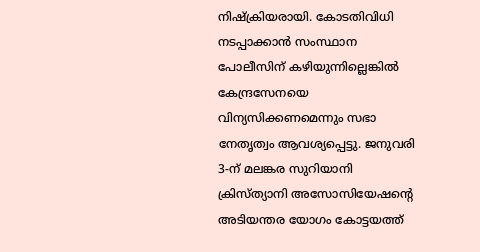നിഷ്ക്രിയരായി. കോടതിവിധി നടപ്പാക്കാൻ സംസ്ഥാന പോലീസിന് കഴിയുന്നില്ലെങ്കിൽ കേന്ദ്രസേനയെ വിന്യസിക്കണമെന്നും സഭാ നേതൃത്വം ആവശ്യപ്പെട്ടു. ജനുവരി 3-ന് മലങ്കര സുറിയാനി ക്രിസ്ത്യാനി അസോസിയേഷന്റെ അടിയന്തര യോഗം കോട്ടയത്ത്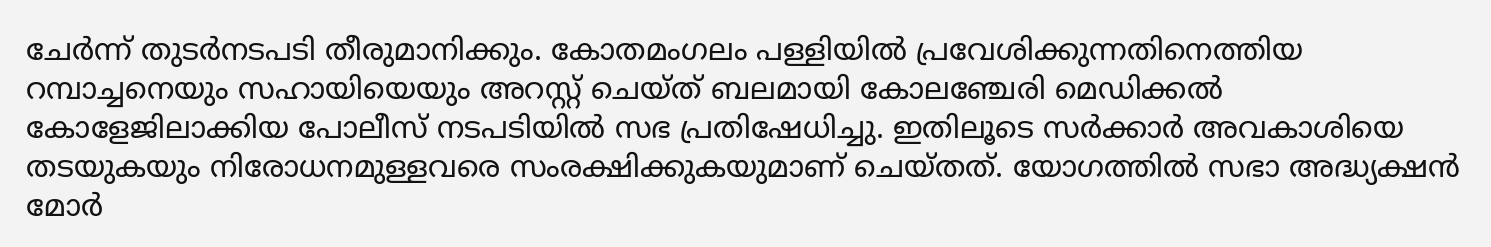ചേർന്ന് തുടർനടപടി തീരുമാനിക്കും. കോതമംഗലം പള്ളിയിൽ പ്രവേശിക്കുന്നതിനെത്തിയ റമ്പാച്ചനെയും സഹായിയെയും അറസ്റ്റ് ചെയ്ത് ബലമായി കോലഞ്ചേരി മെഡിക്കൽ കോളേജിലാക്കിയ പോലീസ് നടപടിയിൽ സഭ പ്രതിഷേധിച്ചു. ഇതിലൂടെ സർക്കാർ അവകാശിയെ തടയുകയും നിരോധനമുള്ളവരെ സംരക്ഷിക്കുകയുമാണ് ചെയ്തത്. യോഗത്തിൽ സഭാ അദ്ധ്യക്ഷൻ മോർ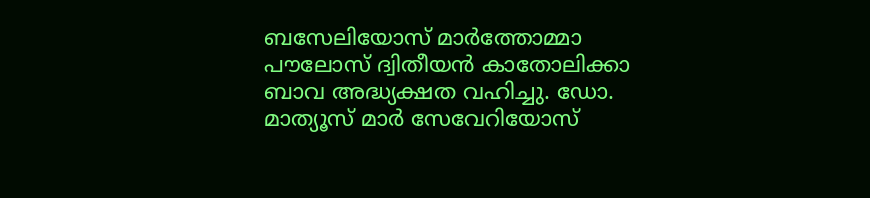ബസേലിയോസ് മാർത്തോമ്മാ പൗലോസ് ദ്വിതീയൻ കാതോലിക്കാ ബാവ അദ്ധ്യക്ഷത വഹിച്ചു. ഡോ. മാത്യൂസ് മാർ സേവേറിയോസ്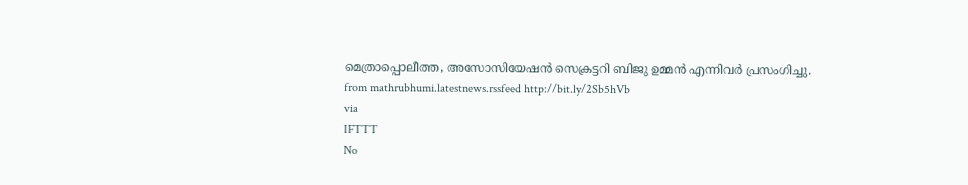മെത്രാപ്പൊലീത്ത, അസോസിയേഷൻ സെക്രട്ടറി ബിജു ഉമ്മൻ എന്നിവർ പ്രസംഗിച്ചു.
from mathrubhumi.latestnews.rssfeed http://bit.ly/2Sb5hVb
via
IFTTT
No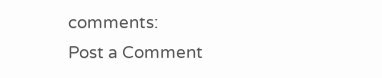comments:
Post a Comment